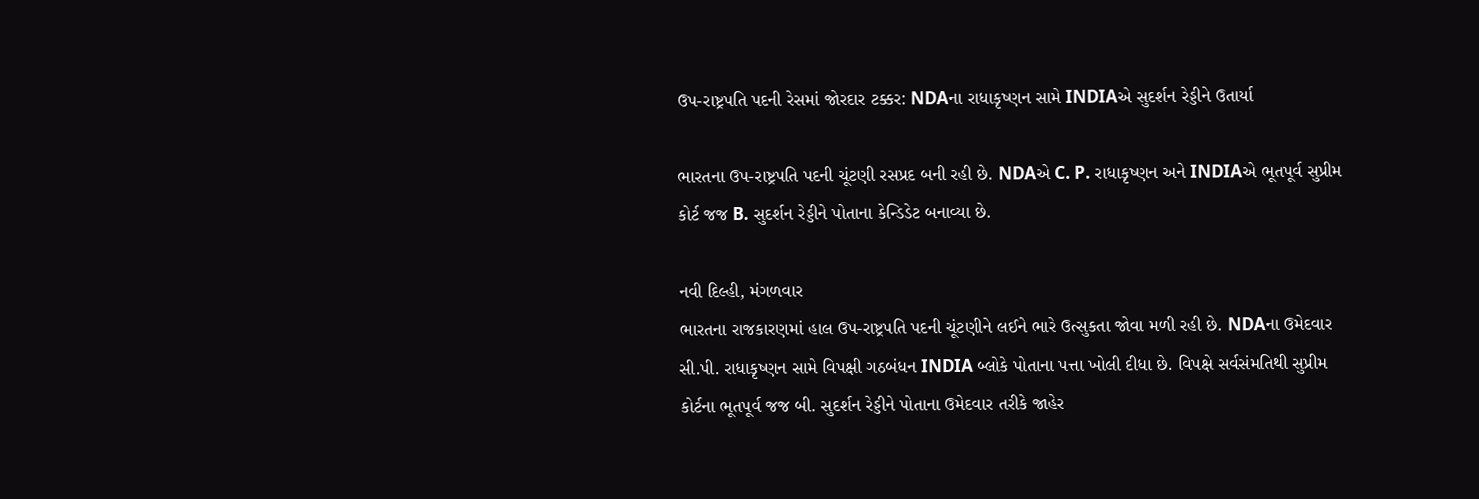ઉપ-રાષ્ટ્રપતિ પદની રેસમાં જોરદાર ટક્કર: NDAના રાધાકૃષ્ણન સામે INDIAએ સુદર્શન રેડ્ડીને ઉતાર્યા

ભારતના ઉપ-રાષ્ટ્રપતિ પદની ચૂંટણી રસપ્રદ બની રહી છે. NDAએ C. P. રાધાકૃષ્ણન અને INDIAએ ભૂતપૂર્વ સુપ્રીમ કોર્ટ જજ B. સુદર્શન રેડ્ડીને પોતાના કેન્ડિડેટ બનાવ્યા છે.

નવી દિલ્હી, મંગળવાર
ભારતના રાજકારણમાં હાલ ઉપ-રાષ્ટ્રપતિ પદની ચૂંટણીને લઈને ભારે ઉત્સુકતા જોવા મળી રહી છે. NDAના ઉમેદવાર સી.પી. રાધાકૃષ્ણન સામે વિપક્ષી ગઠબંધન INDIA બ્લોકે પોતાના પત્તા ખોલી દીધા છે. વિપક્ષે સર્વસંમતિથી સુપ્રીમ કોર્ટના ભૂતપૂર્વ જજ બી. સુદર્શન રેડ્ડીને પોતાના ઉમેદવાર તરીકે જાહેર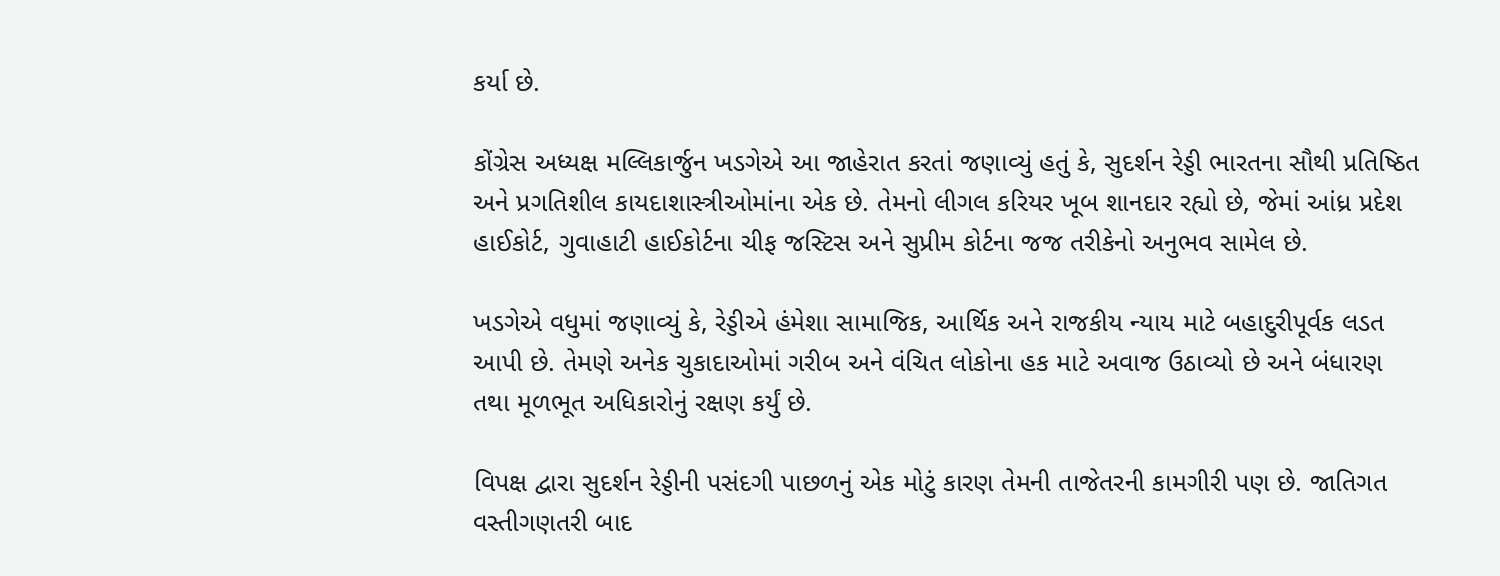કર્યા છે.

કોંગ્રેસ અધ્યક્ષ મલ્લિકાર્જુન ખડગેએ આ જાહેરાત કરતાં જણાવ્યું હતું કે, સુદર્શન રેડ્ડી ભારતના સૌથી પ્રતિષ્ઠિત અને પ્રગતિશીલ કાયદાશાસ્ત્રીઓમાંના એક છે. તેમનો લીગલ કરિયર ખૂબ શાનદાર રહ્યો છે, જેમાં આંધ્ર પ્રદેશ હાઈકોર્ટ, ગુવાહાટી હાઈકોર્ટના ચીફ જસ્ટિસ અને સુપ્રીમ કોર્ટના જજ તરીકેનો અનુભવ સામેલ છે.

ખડગેએ વધુમાં જણાવ્યું કે, રેડ્ડીએ હંમેશા સામાજિક, આર્થિક અને રાજકીય ન્યાય માટે બહાદુરીપૂર્વક લડત આપી છે. તેમણે અનેક ચુકાદાઓમાં ગરીબ અને વંચિત લોકોના હક માટે અવાજ ઉઠાવ્યો છે અને બંધારણ તથા મૂળભૂત અધિકારોનું રક્ષણ કર્યું છે.

વિપક્ષ દ્વારા સુદર્શન રેડ્ડીની પસંદગી પાછળનું એક મોટું કારણ તેમની તાજેતરની કામગીરી પણ છે. જાતિગત વસ્તીગણતરી બાદ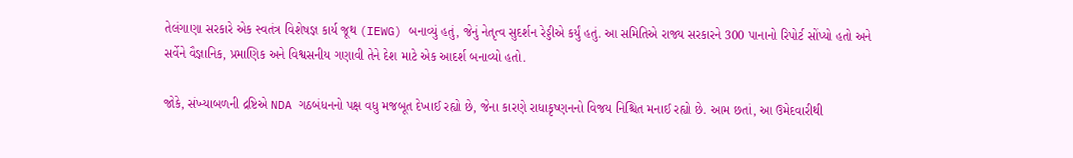તેલંગાણા સરકારે એક સ્વતંત્ર વિશેષજ્ઞ કાર્ય જૂથ (IEWG) બનાવ્યું હતું, જેનું નેતૃત્વ સુદર્શન રેડ્ડીએ કર્યું હતું. આ સમિતિએ રાજ્ય સરકારને 300 પાનાનો રિપોર્ટ સોંપ્યો હતો અને સર્વેને વૈજ્ઞાનિક, પ્રમાણિક અને વિશ્વસનીય ગણાવી તેને દેશ માટે એક આદર્શ બનાવ્યો હતો.

જોકે, સંખ્યાબળની દ્રષ્ટિએ NDA ગઠબંધનનો પક્ષ વધુ મજબૂત દેખાઈ રહ્યો છે, જેના કારણે રાધાકૃષ્ણનનો વિજય નિશ્ચિત મનાઈ રહ્યો છે. આમ છતાં, આ ઉમેદવારીથી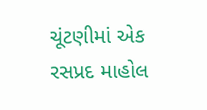ચૂંટણીમાં એક રસપ્રદ માહોલ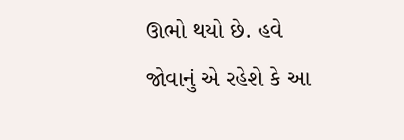ઊભો થયો છે. હવે જોવાનું એ રહેશે કે આ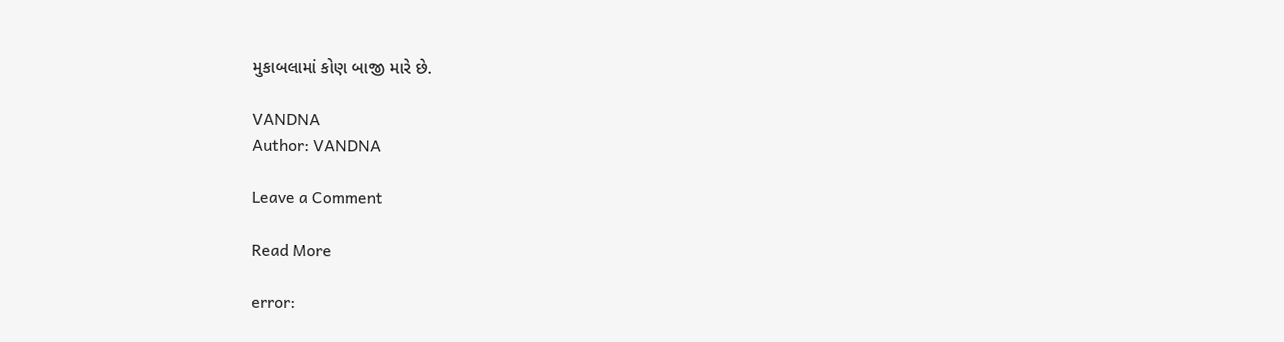મુકાબલામાં કોણ બાજી મારે છે.

VANDNA
Author: VANDNA

Leave a Comment

Read More

error: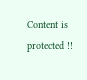Content is protected !!